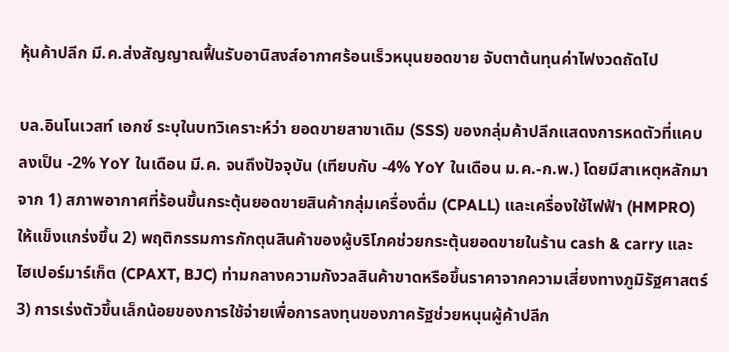หุ้นค้าปลีก มี.ค.ส่งสัญญาณฟื้นรับอานิสงส์อากาศร้อนเร็วหนุนยอดขาย จับตาต้นทุนค่าไฟงวดถัดไป

บล.อินโนเวสท์ เอกซ์ ระบุในบทวิเคราะห์ว่า ยอดขายสาขาเดิม (SSS) ของกลุ่มค้าปลีกแสดงการหดตัวที่แคบลงเป็น -2% YoY ในเดือน มี.ค. จนถึงปัจจุบัน (เทียบกับ -4% YoY ในเดือน ม.ค.-ก.พ.) โดยมีสาเหตุหลักมาจาก 1) สภาพอากาศที่ร้อนขึ้นกระตุ้นยอดขายสินค้ากลุ่มเครื่องดื่ม (CPALL) และเครื่องใช้ไฟฟ้า (HMPRO) ให้แข็งแกร่งขึ้น 2) พฤติกรรมการกักตุนสินค้าของผู้บริโภคช่วยกระตุ้นยอดขายในร้าน cash & carry และไฮเปอร์มาร์เก็ต (CPAXT, BJC) ท่ามกลางความกังวลสินค้าขาดหรือขึ้นราคาจากความเสี่ยงทางภูมิรัฐศาสตร์ 3) การเร่งตัวขึ้นเล็กน้อยของการใช้จ่ายเพื่อการลงทุนของภาครัฐช่วยหนุนผู้ค้าปลีก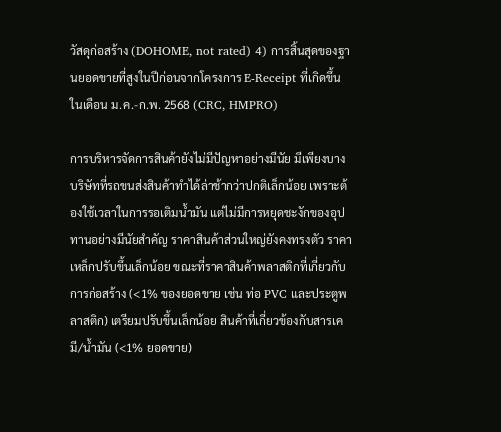วัสดุก่อสร้าง (DOHOME, not rated) 4) การสิ้นสุดของฐานยอดขายที่สูงในปีก่อนจากโครงการ E-Receipt ที่เกิดขึ้นในเดือน ม.ค.-ก.พ. 2568 (CRC, HMPRO)

การบริหารจัดการสินค้ายังไม่มีปัญหาอย่างมีนัย มีเพียงบางบริษัทที่รถขนส่งสินค้าทำได้ล่าช้ากว่าปกติเล็กน้อย เพราะต้องใช้เวลาในการรอเติมน้ำมัน แต่ไม่มีการหยุดชะงักของอุปทานอย่างมีนัยสำคัญ ราคาสินค้าส่วนใหญ่ยังคงทรงตัว ราคาเหล็กปรับขึ้นเล็กน้อย ขณะที่ราคาสินค้าพลาสติกที่เกี่ยวกับการก่อสร้าง (<1% ของยอดขาย เช่น ท่อ PVC และประตูพลาสติก) เตรียมปรับขึ้นเล็กน้อย สินค้าที่เกี่ยวข้องกับสารเคมี/น้ำมัน (<1% ยอดขาย)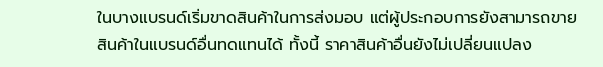ในบางแบรนด์เริ่มขาดสินค้าในการส่งมอบ แต่ผู้ประกอบการยังสามารถขายสินค้าในแบรนด์อื่นทดแทนได้ ทั้งนี้ ราคาสินค้าอื่นยังไม่เปลี่ยนแปลง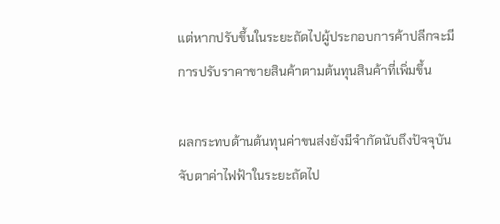แต่หากปรับขึ้นในระยะถัดไปผู้ประกอบการค้าปลีกจะมีการปรับราคาขายสินค้าตามต้นทุนสินค้าที่เพิ่มขึ้น

ผลกระทบด้านต้นทุนค่าขนส่งยังมีจำกัดนับถึงปัจจุบัน จับตาค่าไฟฟ้าในระยะถัดไป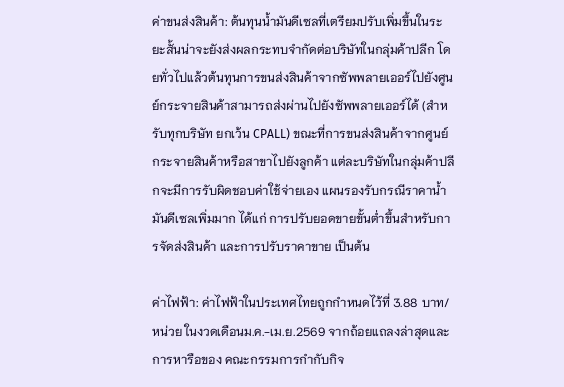ค่าขนส่งสินค้า: ต้นทุนน้ำมันดีเซลที่เตรียมปรับเพิ่มขึ้นในระยะสั้นน่าจะยังส่งผลกระทบจำกัดต่อบริษัทในกลุ่มค้าปลีก โดยทั่วไปแล้วต้นทุนการขนส่งสินค้าจากซัพพลายเออร์ไปยังศูนย์กระจายสินค้าสามารถส่งผ่านไปยังซัพพลายเออร์ได้ (สำหรับทุกบริษัท ยกเว้น CPALL) ขณะที่การขนส่งสินค้าจากศูนย์กระจายสินค้าหรือสาขาไปยังลูกค้า แต่ละบริษัทในกลุ่มค้าปลีกจะมีการรับผิดชอบค่าใช้จ่ายเอง แผนรองรับกรณีราคาน้ำมันดีเซลเพิ่มมาก ได้แก่ การปรับยอดขายขั้นต่ำขึ้นสำหรับการจัดส่งสินค้า และการปรับราคาขาย เป็นต้น

ค่าไฟฟ้า: ค่าไฟฟ้าในประเทศไทยถูกกำหนดไว้ที่ 3.88 บาท/หน่วย ในงวดเดือนม.ค.-เม.ย.2569 จากถ้อยแถลงล่าสุดและการหารือของ คณะกรรมการกำกับกิจ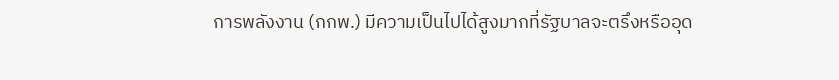การพลังงาน (กกพ.) มีความเป็นไปได้สูงมากที่รัฐบาลจะตรึงหรืออุด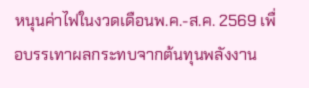หนุนค่าไฟในงวดเดือนพ.ค.-ส.ค. 2569 เพื่อบรรเทาผลกระทบจากต้นทุนพลังงาน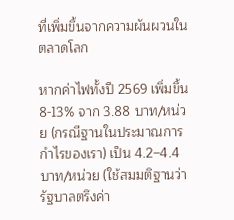ที่เพิ่มขึ้นจากความผันผวนในตลาดโลก

หากค่าไฟทั้งปี 2569 เพิ่มขึ้น 8-13% จาก 3.88 บาท/หน่วย (กรณีฐานในประมาณการกำไรของเรา) เป็น 4.2–4.4 บาท/หน่วย (ใช้สมมติฐานว่ารัฐบาลตรึงค่า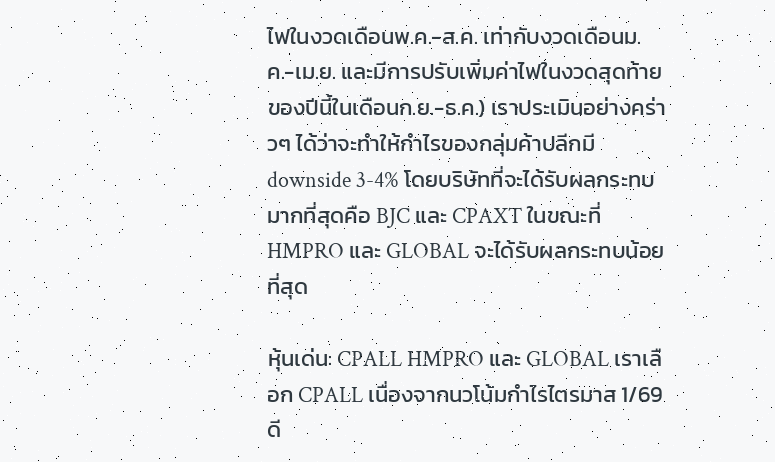ไฟในงวดเดือนพ.ค.-ส.ค. เท่ากับงวดเดือนม.ค.-เม.ย. และมีการปรับเพิ่มค่าไฟในงวดสุดท้ายของปีนี้ในเดือนก.ย.-ธ.ค.) เราประเมินอย่างคร่าวๆ ได้ว่าจะทำให้กำไรของกลุ่มค้าปลีกมี downside 3-4% โดยบริษัทที่จะได้รับผลกระทบมากที่สุดคือ BJC และ CPAXT ในขณะที่ HMPRO และ GLOBAL จะได้รับผลกระทบน้อยที่สุด

หุ้นเด่น: CPALL HMPRO และ GLOBAL เราเลือก CPALL เนื่องจากนวโน้มกำไรไตรมาส 1/69 ดี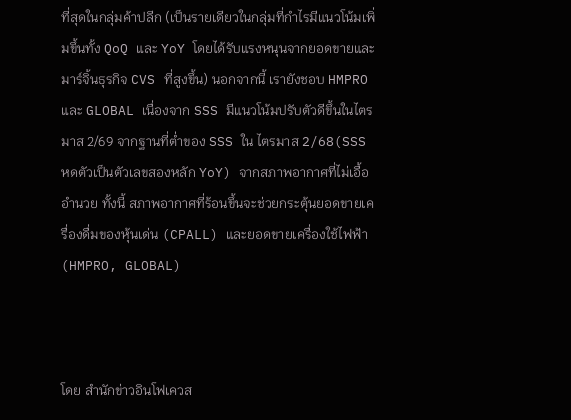ที่สุดในกลุ่มค้าปลีก (เป็นรายเดียวในกลุ่มที่กำไรมีแนวโน้มเพิ่มขึ้นทั้ง QoQ และ YoY โดยได้รับแรงหนุนจากยอดขายและมาร์จิ้นธุรกิจ CVS ที่สูงขึ้น) นอกจากนี้ เรายังชอบ HMPRO และ GLOBAL เนื่องจาก SSS มีแนวโน้มปรับตัวดีขึ้นในไตรมาส 2/69 จากฐานที่ต่ำของ SSS ใน ไตรมาส 2/68(SSS หดตัวเป็นตัวเลขสองหลัก YoY) จากสภาพอากาศที่ไม่เอื้ออำนวย ทั้งนี้ สภาพอากาศที่ร้อนขึ้นจะช่วยกระตุ้นยอดขายเครื่องดื่มของหุ้นเด่น (CPALL) และยอดขายเครื่องใช้ไฟฟ้า (HMPRO, GLOBAL)



โดย สำนักข่าวอินโฟเควส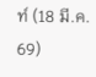ท์ (18 มี.ค. 69)